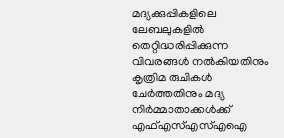മദ്യക്കുപ്പികളിലെ ലേബലുകളിൽ തെറ്റിദ്ധരിപ്പിക്കുന്ന വിവരങ്ങൾ നൽകിയതിനും കൃത്രിമ രുചികൾ ചേർത്തതിനും മദ്യ നിർമ്മാതാക്കൾക്ക് എഫ്എസ്എസ്എഐ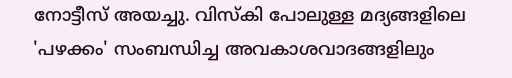നോട്ടീസ് അയച്ചു. വിസ്‌കി പോലുള്ള മദ്യങ്ങളിലെ 'പഴക്കം' സംബന്ധിച്ച അവകാശവാദങ്ങളിലും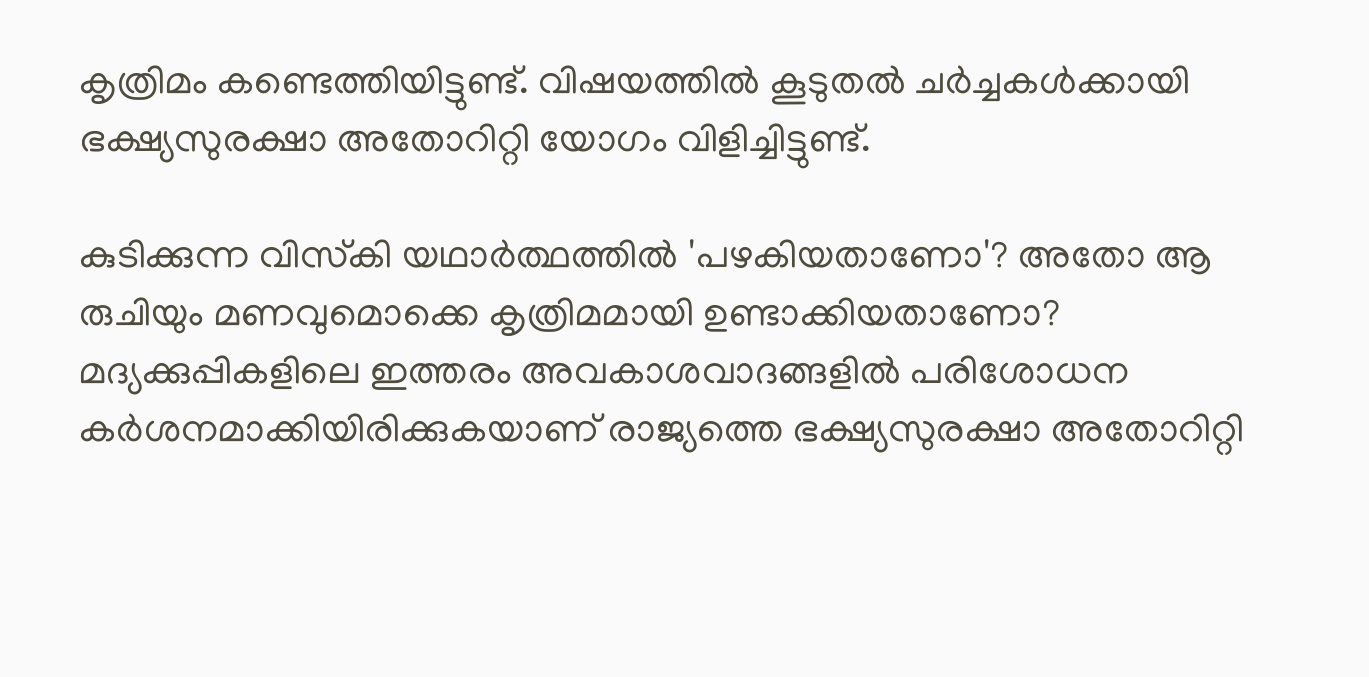കൃത്രിമം കണ്ടെത്തിയിട്ടുണ്ട്. വിഷയത്തിൽ കൂടുതൽ ചർച്ചകൾക്കായി ഭക്ഷ്യസുരക്ഷാ അതോറിറ്റി യോഗം വിളിച്ചിട്ടുണ്ട്.

കുടിക്കുന്ന വിസ്‌കി യഥാര്‍ത്ഥത്തില്‍ 'പഴകിയതാണോ'? അതോ ആ രുചിയും മണവുമൊക്കെ കൃത്രിമമായി ഉണ്ടാക്കിയതാണോ? മദ്യക്കുപ്പികളിലെ ഇത്തരം അവകാശവാദങ്ങളില്‍ പരിശോധന കര്‍ശനമാക്കിയിരിക്കുകയാണ് രാജ്യത്തെ ഭക്ഷ്യസുരക്ഷാ അതോറിറ്റി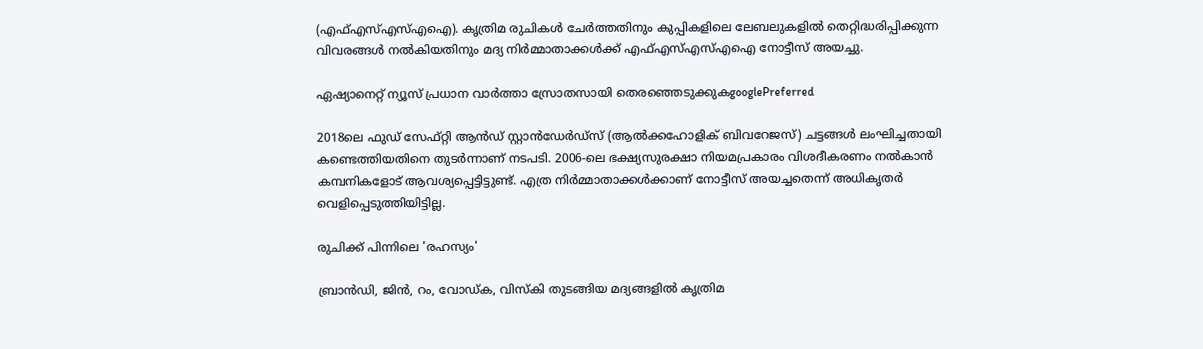(എഫ്എസ്എസ്എഐ). കൃത്രിമ രുചികള്‍ ചേര്‍ത്തതിനും കുപ്പികളിലെ ലേബലുകളില്‍ തെറ്റിദ്ധരിപ്പിക്കുന്ന വിവരങ്ങള്‍ നല്‍കിയതിനും മദ്യ നിര്‍മ്മാതാക്കള്‍ക്ക് എഫ്എസ്എസ്എഐ നോട്ടീസ് അയച്ചു.

ഏഷ്യാനെറ്റ് ന്യൂസ് പ്രധാന വാർത്താ സ്രോതസായി തെരഞ്ഞെടുക്കുകgooglePreferred

2018ലെ ഫുഡ് സേഫ്റ്റി ആന്‍ഡ് സ്റ്റാന്‍ഡേര്‍ഡ്‌സ് (ആല്‍ക്കഹോളിക് ബിവറേജസ്) ചട്ടങ്ങള്‍ ലംഘിച്ചതായി കണ്ടെത്തിയതിനെ തുടര്‍ന്നാണ് നടപടി. 2006-ലെ ഭക്ഷ്യസുരക്ഷാ നിയമപ്രകാരം വിശദീകരണം നല്‍കാന്‍ കമ്പനികളോട് ആവശ്യപ്പെട്ടിട്ടുണ്ട്. എത്ര നിര്‍മ്മാതാക്കള്‍ക്കാണ് നോട്ടീസ് അയച്ചതെന്ന് അധികൃതര്‍ വെളിപ്പെടുത്തിയിട്ടില്ല.

രുചിക്ക് പിന്നിലെ 'രഹസ്യം'

ബ്രാന്‍ഡി, ജിന്‍, റം, വോഡ്ക, വിസ്‌കി തുടങ്ങിയ മദ്യങ്ങളില്‍ കൃത്രിമ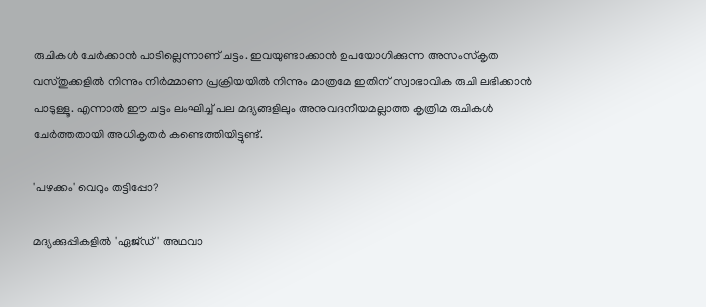രുചികള്‍ ചേര്‍ക്കാന്‍ പാടില്ലെന്നാണ് ചട്ടം. ഇവയുണ്ടാക്കാന്‍ ഉപയോഗിക്കുന്ന അസംസ്‌കൃത വസ്തുക്കളില്‍ നിന്നും നിര്‍മ്മാണ പ്രക്രിയയില്‍ നിന്നും മാത്രമേ ഇതിന് സ്വാഭാവിക രുചി ലഭിക്കാന്‍ പാടുള്ളൂ. എന്നാല്‍ ഈ ചട്ടം ലംഘിച്ച് പല മദ്യങ്ങളിലും അനുവദനീയമല്ലാത്ത കൃത്രിമ രുചികള്‍ ചേര്‍ത്തതായി അധികൃതര്‍ കണ്ടെത്തിയിട്ടുണ്ട്.

'പഴക്കം' വെറും തട്ടിപ്പോ?

മദ്യക്കുപ്പികളില്‍ 'ഏജ്ഡ്' അഥവാ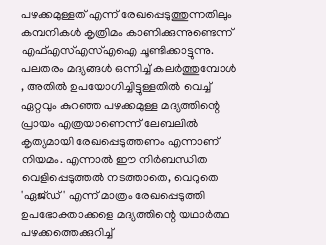പഴക്കമുള്ളത് എന്ന് രേഖപ്പെടുത്തുന്നതിലും കമ്പനികള്‍ കൃത്രിമം കാണിക്കുന്നുണ്ടെന്ന് എഫ്എസ്എസ്എഐ ചൂണ്ടിക്കാട്ടുന്നു. പലതരം മദ്യങ്ങള്‍ ഒന്നിച്ച് കലര്‍ത്തുമ്പോള്‍ , അതില്‍ ഉപയോഗിച്ചിട്ടുള്ളതില്‍ വെച്ച് ഏറ്റവും കുറഞ്ഞ പഴക്കമുള്ള മദ്യത്തിന്റെ പ്രായം എത്രയാണെന്ന് ലേബലില്‍ കൃത്യമായി രേഖപ്പെടുത്തണം എന്നാണ് നിയമം. എന്നാല്‍ ഈ നിര്‍ബന്ധിത വെളിപ്പെടുത്തല്‍ നടത്താതെ, വെറുതെ 'ഏജ്ഡ്' എന്ന് മാത്രം രേഖപ്പെടുത്തി ഉപഭോക്താക്കളെ മദ്യത്തിന്റെ യഥാര്‍ത്ഥ പഴക്കത്തെക്കുറിച്ച്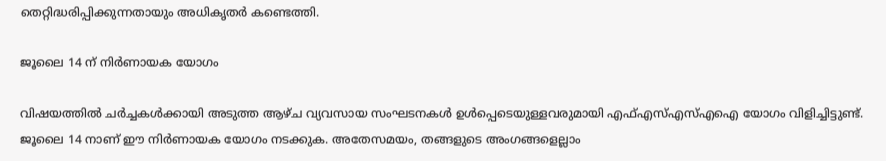തെറ്റിദ്ധരിപ്പിക്കുന്നതായും അധികൃതര്‍ കണ്ടെത്തി.

ജൂലൈ 14 ന് നിര്‍ണായക യോഗം

വിഷയത്തില്‍ ചര്‍ച്ചകള്‍ക്കായി അടുത്ത ആഴ്ച വ്യവസായ സംഘടനകള്‍ ഉള്‍പ്പെടെയുള്ളവരുമായി എഫ്എസ്എസ്എഐ യോഗം വിളിച്ചിട്ടുണ്ട്. ജൂലൈ 14 നാണ് ഈ നിര്‍ണായക യോഗം നടക്കുക. അതേസമയം, തങ്ങളുടെ അംഗങ്ങളെല്ലാം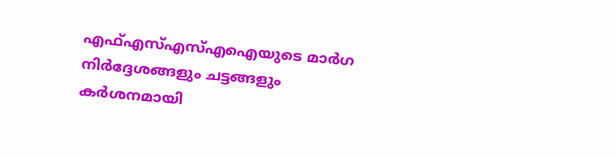എഫ്എസ്എസ്എഐയുടെ മാര്‍ഗ നിര്‍ദ്ദേശങ്ങളും ചട്ടങ്ങളും കര്‍ശനമായി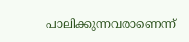പാലിക്കുന്നവരാണെന്ന്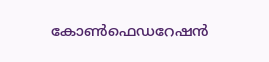കോണ്‍ഫെഡറേഷന്‍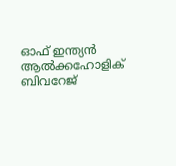ഓഫ് ഇന്ത്യന്‍ ആല്‍ക്കഹോളിക് ബിവറേജ്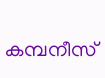കമ്പനീസ്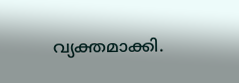വ്യക്തമാക്കി.